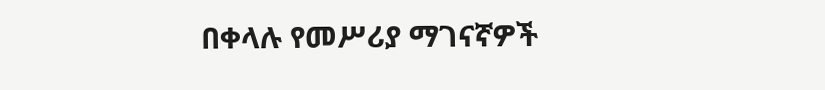በቀላሉ የመሥሪያ ማገናኛዎች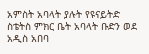አምስት አባላት ያሉት የዩናይትድ ስቴትስ ምክር ቤት አባላት ቡድን ወደ አዲስ አበባ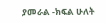ያመራል -ክፍል ሁለት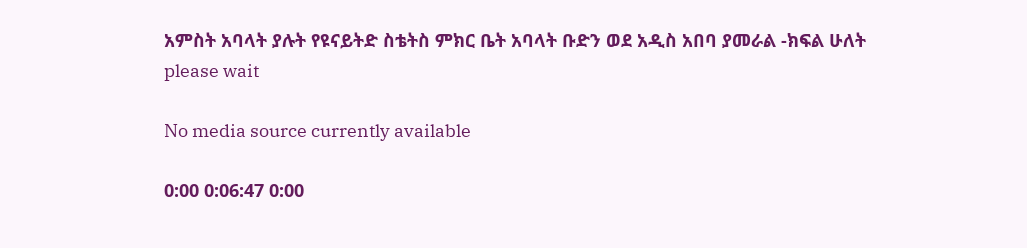አምስት አባላት ያሉት የዩናይትድ ስቴትስ ምክር ቤት አባላት ቡድን ወደ አዲስ አበባ ያመራል -ክፍል ሁለት
please wait

No media source currently available

0:00 0:06:47 0:00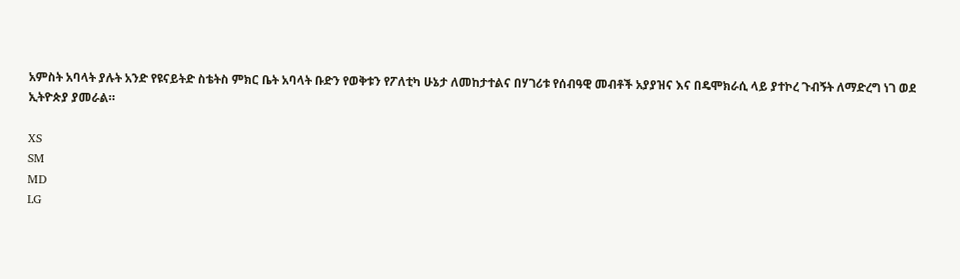አምስት አባላት ያሉት አንድ የዩናይትድ ስቴትስ ምክር ቤት አባላት ቡድን የወቅቱን የፖለቲካ ሁኔታ ለመከታተልና በሃገሪቱ የሰብዓዊ መብቶች አያያዝና እና በዴሞክራሲ ላይ ያተኮረ ጉብኝት ለማድረግ ነገ ወደ ኢትዮጵያ ያመራል።

XS
SM
MD
LG